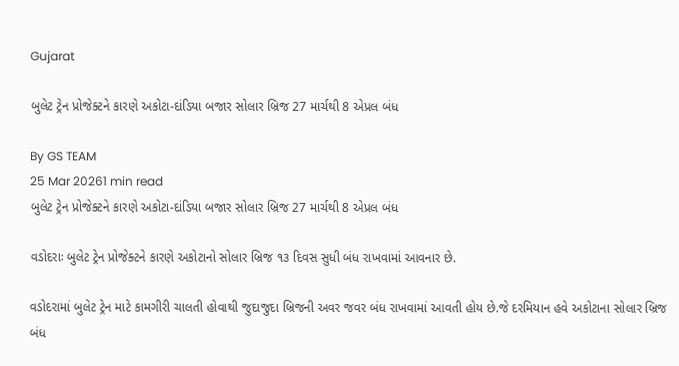Gujarat

બુલેટ ટ્રેન પ્રોજેક્ટને કારણે અકોટા-દાંડિયા બજાર સોલાર બ્રિજ 27 માર્ચથી 8 એપ્રલ બંધ

By GS TEAM
25 Mar 20261 min read
બુલેટ ટ્રેન પ્રોજેક્ટને કારણે અકોટા-દાંડિયા બજાર સોલાર બ્રિજ 27 માર્ચથી 8 એપ્રલ બંધ

વડોદરાઃ બુલેટ ટ્રેન પ્રોજેક્ટને કારણે અકોટાનો સોલાર બ્રિજ ૧૩ દિવસ સુધી બંધ રાખવામાં આવનાર છે.

વડોદરામાં બુલેટ ટ્રેન માટે કામગીરી ચાલતી હોવાથી જુદાજુદા બ્રિજની અવર જવર બંધ રાખવામાં આવતી હોય છે.જે દરમિયાન હવે અકોટાના સોલાર બ્રિજ બંધ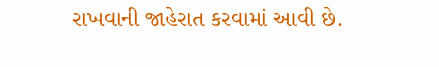રાખવાની જાહેરાત કરવામાં આવી છે.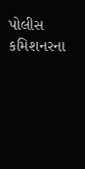પોલીસ કમિશનરના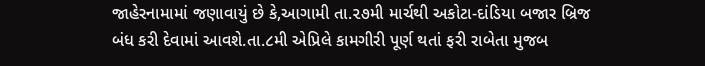જાહેરનામામાં જણાવાયું છે કે,આગામી તા.૨૭મી માર્ચથી અકોટા-દાંડિયા બજાર બ્રિજ બંધ કરી દેવામાં આવશે.તા.૮મી એપ્રિલે કામગીરી પૂર્ણ થતાં ફરી રાબેતા મુજબ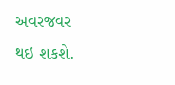અવરજવર થઇ શકશે.